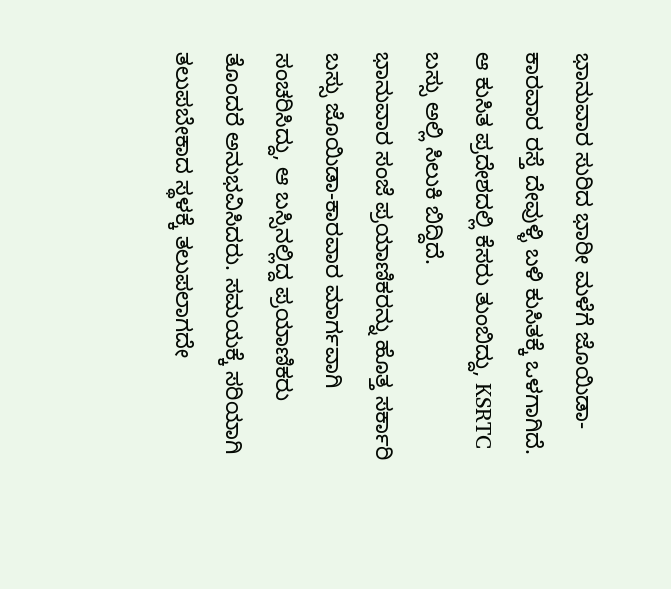ಭಾನುವಾರ ಸುರಿದ ಭಾರೀ ಮಳೆಗೆ ಜೊಯಿಡಾ-ಕಾರವಾರ ರಸ್ತೆ ದೇವುಳ್ಳಿ ಬಳಿ ಕುಸಿತಕ್ಕೆ ಒಳಗಾಗಿದೆ. ಆ ಕುಸಿತ ಪ್ರದೇಶದಲ್ಲಿ ಕೆಸರು ತುಂಬಿದ್ದು, KSRTC ಬಸ್ಸು ಅಲ್ಲಿ ಸಿಲುಕಿ ಬಿದ್ದಿದೆ.
ಭಾನುವಾರ ಸಂಜೆ ಪ್ರಯಾಣಿಕರನ್ನು ಹೊತ್ತ ಸರ್ಕಾರಿ ಬಸ್ಸು ಜೊಯಿಡಾ-ಕಾರವಾರ ಮಾರ್ಗವಾಗಿ ಸಂಚರಿಸಿದ್ದು, ಆ ಬಸ್ಸಿನಲ್ಲಿದ್ದ ಪ್ರಯಾಣಿಕರು ತೊಂದರೆ ಅನುಭವಿಸಿದರು. ಸಮಯಕ್ಕೆ ಸರಿಯಾಗಿ ತಲುಪಬೇಕಾದ ಸ್ಥಳಕ್ಕೆ ತಲುಪಲಾಗದೇ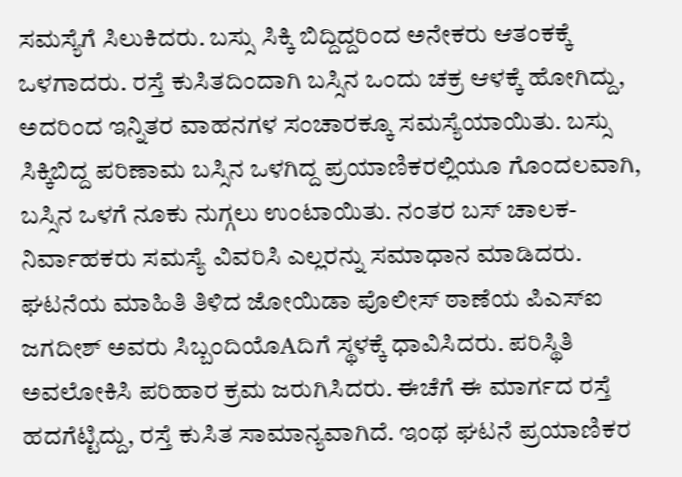ಸಮಸ್ಯೆಗೆ ಸಿಲುಕಿದರು. ಬಸ್ಸು ಸಿಕ್ಕಿ ಬಿದ್ದಿದ್ದರಿಂದ ಅನೇಕರು ಆತಂಕಕ್ಕೆ ಒಳಗಾದರು. ರಸ್ತೆ ಕುಸಿತದಿಂದಾಗಿ ಬಸ್ಸಿನ ಒಂದು ಚಕ್ರ ಆಳಕ್ಕೆ ಹೋಗಿದ್ದು, ಅದರಿಂದ ಇನ್ನಿತರ ವಾಹನಗಳ ಸಂಚಾರಕ್ಕೂ ಸಮಸ್ಯೆಯಾಯಿತು. ಬಸ್ಸು ಸಿಕ್ಕಿಬಿದ್ದ ಪರಿಣಾಮ ಬಸ್ಸಿನ ಒಳಗಿದ್ದ ಪ್ರಯಾಣಿಕರಲ್ಲಿಯೂ ಗೊಂದಲವಾಗಿ, ಬಸ್ಸಿನ ಒಳಗೆ ನೂಕು ನುಗ್ಗಲು ಉಂಟಾಯಿತು. ನಂತರ ಬಸ್ ಚಾಲಕ-ನಿರ್ವಾಹಕರು ಸಮಸ್ಯೆ ವಿವರಿಸಿ ಎಲ್ಲರನ್ನು ಸಮಾಧಾನ ಮಾಡಿದರು.
ಘಟನೆಯ ಮಾಹಿತಿ ತಿಳಿದ ಜೋಯಿಡಾ ಪೊಲೀಸ್ ಠಾಣೆಯ ಪಿಎಸ್ಐ ಜಗದೀಶ್ ಅವರು ಸಿಬ್ಬಂದಿಯೊAದಿಗೆ ಸ್ಥಳಕ್ಕೆ ಧಾವಿಸಿದರು. ಪರಿಸ್ಥಿತಿ ಅವಲೋಕಿಸಿ ಪರಿಹಾರ ಕ್ರಮ ಜರುಗಿಸಿದರು. ಈಚೆಗೆ ಈ ಮಾರ್ಗದ ರಸ್ತೆ ಹದಗೆಟ್ಟಿದ್ದು, ರಸ್ತೆ ಕುಸಿತ ಸಾಮಾನ್ಯವಾಗಿದೆ. ಇಂಥ ಘಟನೆ ಪ್ರಯಾಣಿಕರ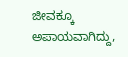ಜೀವಕ್ಕೂ ಅಪಾಯವಾಗಿದ್ದು,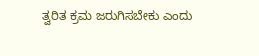ತ್ವರಿತ ಕ್ರಮ ಜರುಗಿಸಬೇಕು ಎಂದು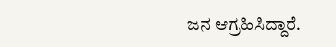ಜನ ಆಗ್ರಹಿಸಿದ್ದಾರೆ.